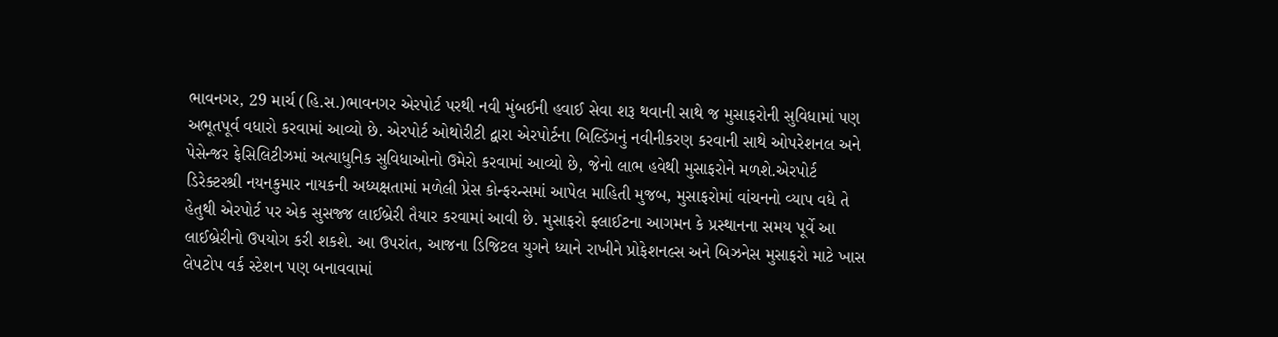ભાવનગર, 29 માર્ચ (હિ.સ.)ભાવનગર એરપોર્ટ પરથી નવી મુંબઈની હવાઈ સેવા શરૂ થવાની સાથે જ મુસાફરોની સુવિધામાં પણ અભૂતપૂર્વ વધારો કરવામાં આવ્યો છે. એરપોર્ટ ઓથોરીટી દ્વારા એરપોર્ટના બિલ્ડિંગનું નવીનીકરણ કરવાની સાથે ઓપરેશનલ અને પેસેન્જર ફેસિલિટીઝમાં અત્યાધુનિક સુવિધાઓનો ઉમેરો કરવામાં આવ્યો છે, જેનો લાભ હવેથી મુસાફરોને મળશે.એરપોર્ટ ડિરેક્ટરશ્રી નયનકુમાર નાયકની અધ્યક્ષતામાં મળેલી પ્રેસ કોન્ફરન્સમાં આપેલ માહિતી મુજબ, મુસાફરોમાં વાંચનનો વ્યાપ વધે તે હેતુથી એરપોર્ટ પર એક સુસજ્જ લાઈબ્રેરી તૈયાર કરવામાં આવી છે. મુસાફરો ફ્લાઈટના આગમન કે પ્રસ્થાનના સમય પૂર્વે આ લાઈબ્રેરીનો ઉપયોગ કરી શકશે. આ ઉપરાંત, આજના ડિજિટલ યુગને ધ્યાને રાખીને પ્રોફેશનલ્સ અને બિઝનેસ મુસાફરો માટે ખાસ લેપટોપ વર્ક સ્ટેશન પણ બનાવવામાં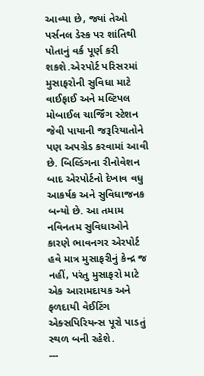આવ્યા છે, જ્યાં તેઓ પર્સનલ ડેસ્ક પર શાંતિથી પોતાનું વર્ક પૂર્ણ કરી શકશે.એરપોર્ટ પરિસરમાં મુસાફરોની સુવિધા માટે વાઈફાઈ અને મલ્ટિપલ મોબાઈલ ચાર્જિંગ સ્ટેશન જેવી પાયાની જરૂરિયાતોને પણ અપગ્રેડ કરવામાં આવી છે. બિલ્ડિંગના રીનોવેશન બાદ એરપોર્ટનો દેખાવ વધુ આકર્ષક અને સુવિધાજનક બન્યો છે. આ તમામ નવિનતમ સુવિધાઓને કારણે ભાવનગર એરપોર્ટ હવે માત્ર મુસાફરીનું કેન્દ્ર જ નહીં, પરંતુ મુસાફરો માટે એક આરામદાયક અને ફળદાયી વેઈટિંગ એક્સપિરિયન્સ પૂરો પાડતું સ્થળ બની રહેશે.
---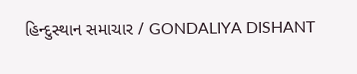હિન્દુસ્થાન સમાચાર / GONDALIYA DISHANT